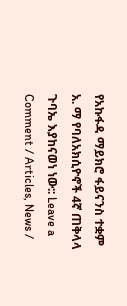የአኩፋዳ ማይክሮ ፋይናንስ ተቋም አ. ማ የባለአክሲዮኖች 4ኛ ጠቅላላ ጉባኤ እያከናወነ ነው:: Leave a Comment / Articles, News /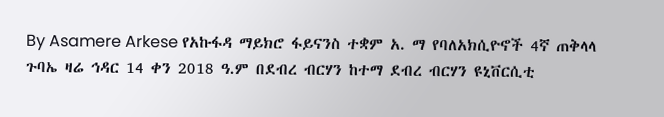By Asamere Arkese የአኩፋዳ ማይክሮ ፋይናንስ ተቋም አ. ማ የባለአክሲዮኖች 4ኛ ጠቅላላ ጉባኤ ዛሬ ኅዳር 14 ቀን 2018 ዓ.ም በደብረ ብርሃን ከተማ ደብረ ብርሃን ዩኒቨርሲቲ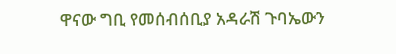ዋናው ግቢ የመሰብሰቢያ አዳራሽ ጉባኤውን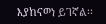እያከናወነ ይገኛል፡፡